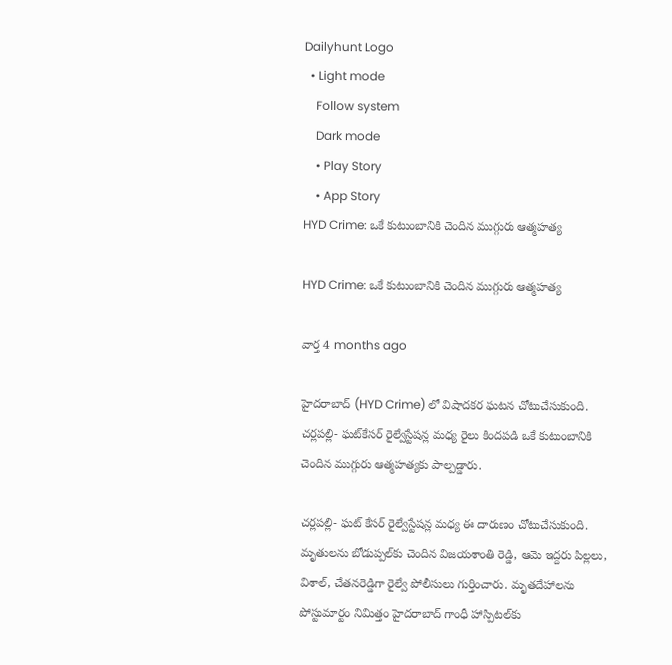Dailyhunt Logo
  • Light mode
    Follow system
    Dark mode
    • Play Story
    • App Story
HYD Crime: ఒకే కుటుంబానికి చెందిన ముగ్గురు ఆత్మహత్య

HYD Crime: ఒకే కుటుంబానికి చెందిన ముగ్గురు ఆత్మహత్య

వార్త 4 months ago

హైదరాబాద్‌ (HYD Crime) లో విషాదకర ఘటన చోటుచేసుకుంది. చర్లపల్లి- ఘట్‌కేసర్‌ రైల్వేస్టేషన్ల మధ్య రైలు కిందపడి ఒకే కుటుంబానికి చెందిన ముగ్గురు ఆత్మహత్యకు పాల్పడ్డారు.

చర్లపల్లి- ఘట్ కేసర్ రైల్వేస్టేషన్ల మధ్య ఈ దారుణం చోటుచేసుకుంది. మృతులను బోడుప్పల్‌కు చెందిన విజయశాంతి రెడ్డి, ఆమె ఇద్దరు పిల్లలు, విశాల్, చేతనరెడ్డిగా రైల్వే పోలీసులు గుర్తించారు. మృతదేహాలను పోస్టుమార్టం నిమిత్తం హైదరాబాద్ గాంధీ హాస్పిటల్‌కు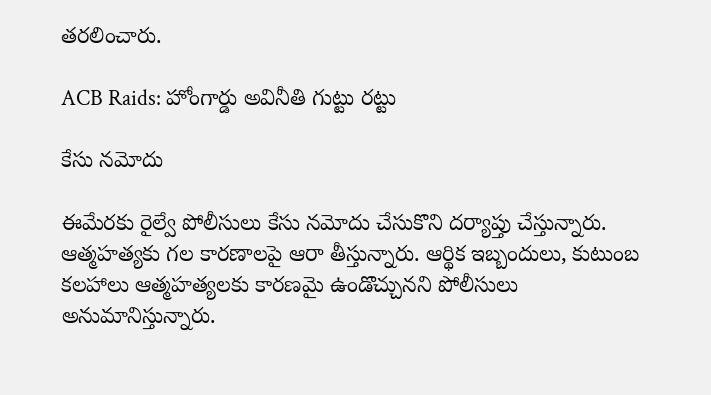తరలించారు.

ACB Raids: హోంగార్డు అవినీతి గుట్టు రట్టు

కేసు నమోదు

ఈమేరకు రైల్వే పోలీసులు కేసు నమోదు చేసుకొని దర్యాప్తు చేస్తున్నారు. ఆత్మహత్యకు గల కారణాలపై ఆరా తీస్తున్నారు. ఆర్థిక ఇబ్బందులు, కుటుంబ కలహాలు ఆత్మహత్యలకు కారణమై ఉండొచ్చునని పోలీసులు అనుమానిస్తున్నారు.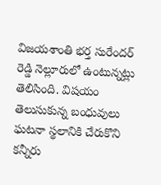విజయశాంతి భర్త సురేందర్ రెడ్డి నెల్లూరులో ఉంటున్నట్లు తెలిసింది. విషయం తెలుసుకున్న బంధువులు ఘటనా స్థలానికి చేరుకొని కన్నీరు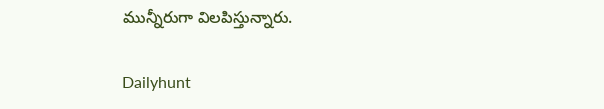మున్నీరుగా విలపిస్తున్నారు.

Dailyhunt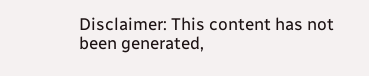Disclaimer: This content has not been generated,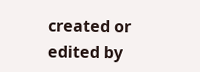created or edited by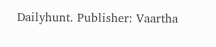Dailyhunt. Publisher: Vaartha